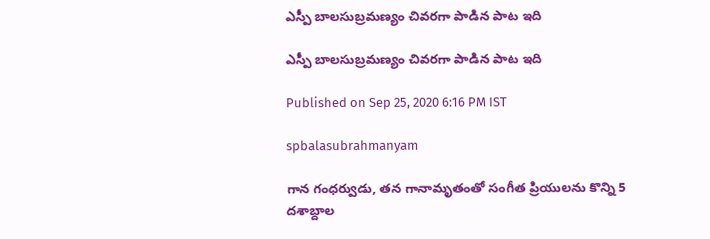ఎస్పీ బాలసుబ్రమణ్యం చివరగా పాడిన పాట ఇది

ఎస్పీ బాలసుబ్రమణ్యం చివరగా పాడిన పాట ఇది

Published on Sep 25, 2020 6:16 PM IST

spbalasubrahmanyam

గాన గంధర్వుడు, తన గానామృతంతో సంగీత ప్రియులను కొన్ని 5 దశాబ్దాల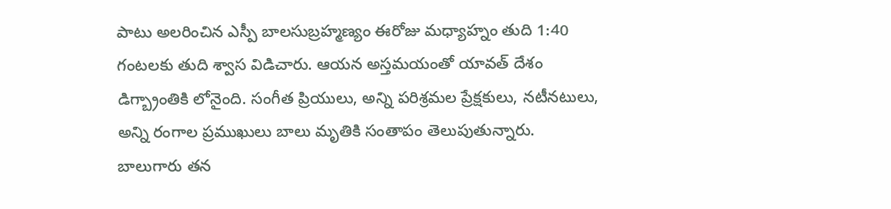పాటు అలరించిన ఎస్పీ బాలసుబ్రహ్మణ్యం ఈరోజు మధ్యాహ్నం తుది 1:40 గంటలకు తుది శ్వాస విడిచారు. ఆయన అస్తమయంతో యావత్ దేశం డిగ్బ్రాంతికి లోనైంది. సంగీత ప్రియులు, అన్ని పరిశ్రమల ప్రేక్షకులు, నటీనటులు, అన్ని రంగాల ప్రముఖులు బాలు మృతికి సంతాపం తెలుపుతున్నారు. బాలుగారు తన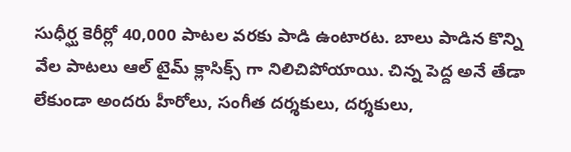సుధీర్ఘ కెరీర్లో 40,000 పాటల వరకు పాడి ఉంటారట. బాలు పాడిన కొన్ని వేల పాటలు ఆల్ టైమ్ క్లాసిక్స్ గా నిలిచిపోయాయి. చిన్న పెద్ద అనే తేడా లేకుండా అందరు హీరోలు, సంగీత దర్శకులు, దర్శకులు,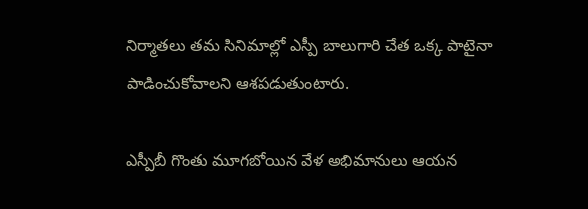నిర్మాతలు తమ సినిమాల్లో ఎస్పీ బాలుగారి చేత ఒక్క పాటైనా పాడించుకోవాలని ఆశపడుతుంటారు.

ఎస్పీబీ గొంతు మూగబోయిన వేళ అభిమానులు ఆయన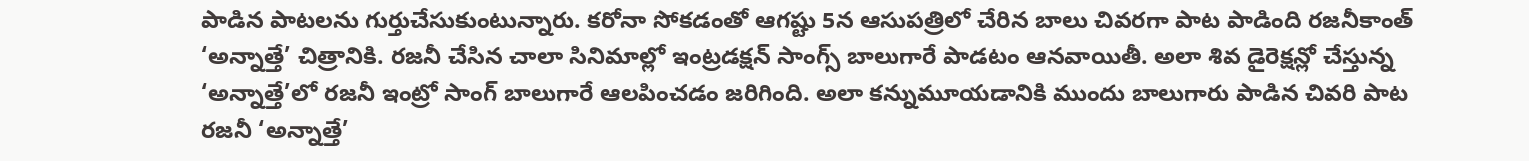పాడిన పాటలను గుర్తుచేసుకుంటున్నారు. కరోనా సోకడంతో ఆగష్టు 5న ఆసుపత్రిలో చేరిన బాలు చివరగా పాట పాడింది రజనీకాంత్ ‘అన్నాత్తే’ చిత్రానికి. రజనీ చేసిన చాలా సినిమాల్లో ఇంట్రడక్షన్ సాంగ్స్ బాలుగారే పాడటం ఆనవాయితీ. అలా శివ డైరెక్షన్లో చేస్తున్న ‘అన్నాత్తే’లో రజనీ ఇంట్రో సాంగ్ బాలుగారే ఆలపించడం జరిగింది. అలా కన్నుమూయడానికి ముందు బాలుగారు పాడిన చివరి పాట రజనీ ‘అన్నాత్తే’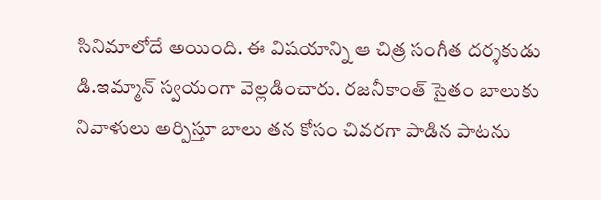సినిమాలోదే అయింది. ఈ విషయాన్ని ఆ చిత్ర సంగీత దర్శకుడు డి.ఇమ్మాన్ స్వయంగా వెల్లడించారు. రజనీకాంత్ సైతం బాలుకు నివాళులు అర్పిస్తూ బాలు తన కోసం చివరగా పాడిన పాటను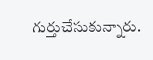గుర్తుచేసుకున్నారు.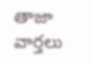తాజా వార్తలు